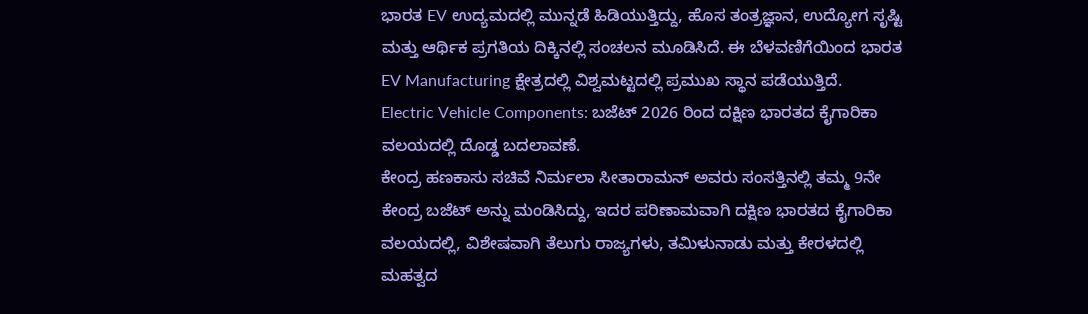ಭಾರತ EV ಉದ್ಯಮದಲ್ಲಿ ಮುನ್ನಡೆ ಹಿಡಿಯುತ್ತಿದ್ದು, ಹೊಸ ತಂತ್ರಜ್ಞಾನ, ಉದ್ಯೋಗ ಸೃಷ್ಟಿ ಮತ್ತು ಆರ್ಥಿಕ ಪ್ರಗತಿಯ ದಿಕ್ಕಿನಲ್ಲಿ ಸಂಚಲನ ಮೂಡಿಸಿದೆ. ಈ ಬೆಳವಣಿಗೆಯಿಂದ ಭಾರತ EV Manufacturing ಕ್ಷೇತ್ರದಲ್ಲಿ ವಿಶ್ವಮಟ್ಟದಲ್ಲಿ ಪ್ರಮುಖ ಸ್ಥಾನ ಪಡೆಯುತ್ತಿದೆ.
Electric Vehicle Components: ಬಜೆಟ್ 2026 ರಿಂದ ದಕ್ಷಿಣ ಭಾರತದ ಕೈಗಾರಿಕಾ ವಲಯದಲ್ಲಿ ದೊಡ್ಡ ಬದಲಾವಣೆ.
ಕೇಂದ್ರ ಹಣಕಾಸು ಸಚಿವೆ ನಿರ್ಮಲಾ ಸೀತಾರಾಮನ್ ಅವರು ಸಂಸತ್ತಿನಲ್ಲಿ ತಮ್ಮ 9ನೇ ಕೇಂದ್ರ ಬಜೆಟ್ ಅನ್ನು ಮಂಡಿಸಿದ್ದು, ಇದರ ಪರಿಣಾಮವಾಗಿ ದಕ್ಷಿಣ ಭಾರತದ ಕೈಗಾರಿಕಾ ವಲಯದಲ್ಲಿ, ವಿಶೇಷವಾಗಿ ತೆಲುಗು ರಾಜ್ಯಗಳು, ತಮಿಳುನಾಡು ಮತ್ತು ಕೇರಳದಲ್ಲಿ ಮಹತ್ವದ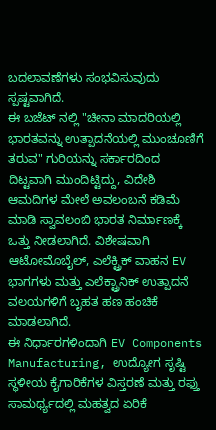ಬದಲಾವಣೆಗಳು ಸಂಭವಿಸುವುದು ಸ್ಪಷ್ಟವಾಗಿದೆ.
ಈ ಬಜೆಟ್ ನಲ್ಲಿ "ಚೀನಾ ಮಾದರಿಯಲ್ಲಿ ಭಾರತವನ್ನು ಉತ್ಪಾದನೆಯಲ್ಲಿ ಮುಂಚೂಣಿಗೆ ತರುವ" ಗುರಿಯನ್ನು ಸರ್ಕಾರದಿಂದ ದಿಟ್ಟವಾಗಿ ಮುಂದಿಟ್ಟಿದ್ದು, ವಿದೇಶಿ ಆಮದಿಗಳ ಮೇಲೆ ಅವಲಂಬನೆ ಕಡಿಮೆ ಮಾಡಿ ಸ್ವಾವಲಂಬಿ ಭಾರತ ನಿರ್ಮಾಣಕ್ಕೆ ಒತ್ತು ನೀಡಲಾಗಿದೆ. ವಿಶೇಷವಾಗಿ ಆಟೋಮೊಬೈಲ್, ಎಲೆಕ್ಟ್ರಿಕ್ ವಾಹನ EV ಭಾಗಗಳು ಮತ್ತು ಎಲೆಕ್ಟ್ರಾನಿಕ್ ಉತ್ಪಾದನೆ ವಲಯಗಳಿಗೆ ಬೃಹತ ಹಣ ಹಂಚಿಕೆ ಮಾಡಲಾಗಿದೆ.
ಈ ನಿರ್ಧಾರಗಳಿಂದಾಗಿ EV Components Manufacturing, ಉದ್ಯೋಗ ಸೃಷ್ಟಿ ಸ್ಥಳೀಯ ಕೈಗಾರಿಕೆಗಳ ವಿಸ್ತರಣೆ ಮತ್ತು ರಫ್ತು ಸಾಮರ್ಥ್ಯದಲ್ಲಿ ಮಹತ್ವದ ಏರಿಕೆ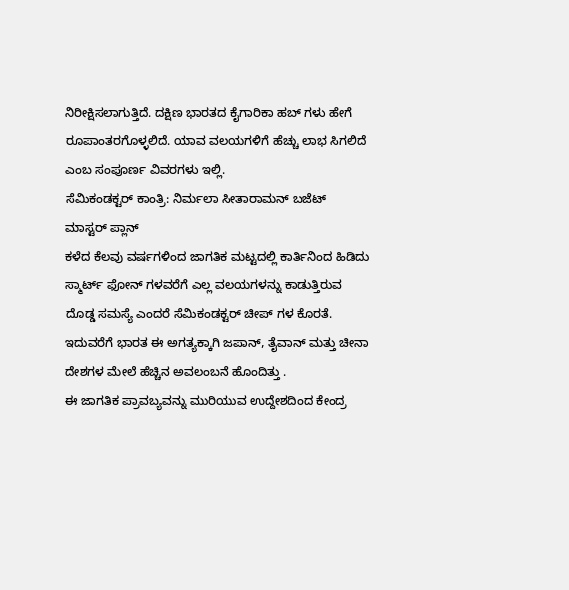ನಿರೀಕ್ಷಿಸಲಾಗುತ್ತಿದೆ. ದಕ್ಷಿಣ ಭಾರತದ ಕೈಗಾರಿಕಾ ಹಬ್ ಗಳು ಹೇಗೆ ರೂಪಾಂತರಗೊಳ್ಳಲಿದೆ. ಯಾವ ವಲಯಗಳಿಗೆ ಹೆಚ್ಚು ಲಾಭ ಸಿಗಲಿದೆ ಎಂಬ ಸಂಪೂರ್ಣ ವಿವರಗಳು ಇಲ್ಲಿ.
ಸೆಮಿಕಂಡಕ್ಟರ್ ಕಾಂತ್ರಿ: ನಿರ್ಮಲಾ ಸೀತಾರಾಮನ್ ಬಜೆಟ್ ಮಾಸ್ಟರ್ ಪ್ಲಾನ್
ಕಳೆದ ಕೆಲವು ವರ್ಷಗಳಿಂದ ಜಾಗತಿಕ ಮಟ್ಟದಲ್ಲಿ ಕಾರ್ತಿನಿಂದ ಹಿಡಿದು ಸ್ಮಾರ್ಟ್ ಫೋನ್ ಗಳವರೆಗೆ ಎಲ್ಲ ವಲಯಗಳನ್ನು ಕಾಡುತ್ತಿರುವ ದೊಡ್ಡ ಸಮಸ್ಯೆ ಎಂದರೆ ಸೆಮಿಕಂಡಕ್ಟರ್ ಚೀಪ್ ಗಳ ಕೊರತೆ. ಇದುವರೆಗೆ ಭಾರತ ಈ ಅಗತ್ಯಕ್ಕಾಗಿ ಜಪಾನ್, ತೈವಾನ್ ಮತ್ತು ಚೀನಾ ದೇಶಗಳ ಮೇಲೆ ಹೆಚ್ಚಿನ ಅವಲಂಬನೆ ಹೊಂದಿತ್ತು .
ಈ ಜಾಗತಿಕ ಪ್ರಾವಬ್ಯವನ್ನು ಮುರಿಯುವ ಉದ್ದೇಶದಿಂದ ಕೇಂದ್ರ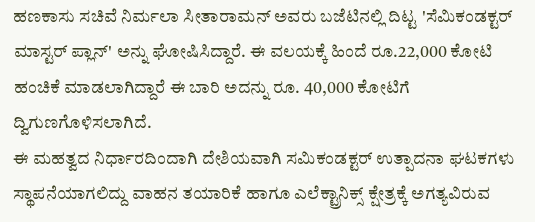ಹಣಕಾಸು ಸಚಿವೆ ನಿರ್ಮಲಾ ಸೀತಾರಾಮನ್ ಅವರು ಬಜೆಟಿನಲ್ಲಿ ದಿಟ್ಟ 'ಸೆಮಿಕಂಡಕ್ಟರ್ ಮಾಸ್ಟರ್ ಪ್ಲಾನ್' ಅನ್ನು ಘೋಷಿಸಿದ್ದಾರೆ. ಈ ವಲಯಕ್ಕೆ ಹಿಂದೆ ರೂ.22,000 ಕೋಟಿ ಹಂಚಿಕೆ ಮಾಡಲಾಗಿದ್ದಾರೆ ಈ ಬಾರಿ ಅದನ್ನು ರೂ. 40,000 ಕೋಟಿಗೆ ದ್ವಿಗುಣಗೊಳಿಸಲಾಗಿದೆ.
ಈ ಮಹತ್ವದ ನಿರ್ಧಾರದಿಂದಾಗಿ ದೇಶಿಯವಾಗಿ ಸಮಿಕಂಡಕ್ಟರ್ ಉತ್ಪಾದನಾ ಘಟಕಗಳು ಸ್ಥಾಪನೆಯಾಗಲಿದ್ದು ವಾಹನ ತಯಾರಿಕೆ ಹಾಗೂ ಎಲೆಕ್ಟ್ರಾನಿಕ್ಸ್ ಕ್ಷೇತ್ರಕ್ಕೆ ಅಗತ್ಯವಿರುವ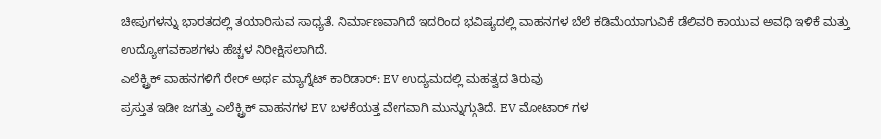ಚೀಪುಗಳನ್ನು ಭಾರತದಲ್ಲಿ ತಯಾರಿಸುವ ಸಾಧ್ಯತೆ. ನಿರ್ಮಾಣವಾಗಿದೆ ಇದರಿಂದ ಭವಿಷ್ಯದಲ್ಲಿ ವಾಹನಗಳ ಬೆಲೆ ಕಡಿಮೆಯಾಗುವಿಕೆ ಡೆಲಿವರಿ ಕಾಯುವ ಅವಧಿ ಇಳಿಕೆ ಮತ್ತು ಉದ್ಯೋಗವಕಾಶಗಳು ಹೆಚ್ಚಳ ನಿರೀಕ್ಷಿಸಲಾಗಿದೆ.
ಎಲೆಕ್ಟ್ರಿಕ್ ವಾಹನಗಳಿಗೆ ರೇರ್ ಅರ್ಥ ಮ್ಯಾಗ್ನೆಟ್ ಕಾರಿಡಾರ್: EV ಉದ್ಯಮದಲ್ಲಿ ಮಹತ್ವದ ತಿರುವು
ಪ್ರಸ್ತುತ ಇಡೀ ಜಗತ್ತು ಎಲೆಕ್ಟ್ರಿಕ್ ವಾಹನಗಳ EV ಬಳಕೆಯತ್ತ ವೇಗವಾಗಿ ಮುನ್ನುಗ್ಗುತಿದೆ. EV ಮೋಟಾರ್ ಗಳ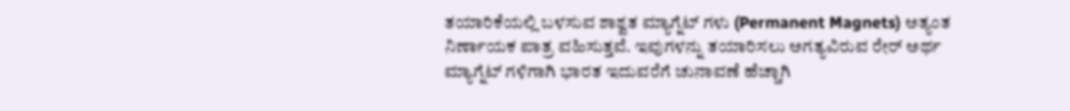ತಯಾರಿಕೆಯಲ್ಲಿ ಬಳಸುವ ಶಾಶ್ವತ ಮ್ಯಾಗ್ನೆಟ್ ಗಳು (Permanent Magnets) ಅತ್ಯಂತ ನಿರ್ಣಾಯಕ ಪಾತ್ರ ವಹಿಸುತ್ತವೆ. ಇವುಗಳನ್ನು ತಯಾರಿಸಲು ಅಗತ್ಯವಿರುವ ರೇರ್ ಅರ್ಥ ಮ್ಯಾಗ್ನೆಟ್ ಗಳಿಗಾಗಿ ಭಾರತ ಇದುವರೆಗೆ ಚುನಾವಣೆ ಹೆಚ್ಚಾಗಿ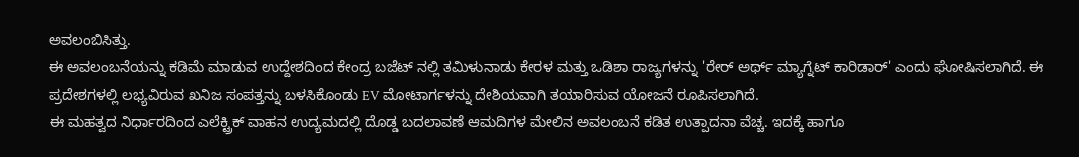ಅವಲಂಬಿಸಿತ್ತು.
ಈ ಅವಲಂಬನೆಯನ್ನು ಕಡಿಮೆ ಮಾಡುವ ಉದ್ದೇಶದಿಂದ ಕೇಂದ್ರ ಬಜೆಟ್ ನಲ್ಲಿ ತಮಿಳುನಾಡು ಕೇರಳ ಮತ್ತು ಒಡಿಶಾ ರಾಜ್ಯಗಳನ್ನು 'ರೇರ್ ಅರ್ಥ್ ಮ್ಯಾಗ್ನೆಟ್ ಕಾರಿಡಾರ್' ಎಂದು ಘೋಷಿಸಲಾಗಿದೆ. ಈ ಪ್ರದೇಶಗಳಲ್ಲಿ ಲಭ್ಯವಿರುವ ಖನಿಜ ಸಂಪತ್ತನ್ನು ಬಳಸಿಕೊಂಡು EV ಮೋಟಾರ್ಗಳನ್ನು ದೇಶಿಯವಾಗಿ ತಯಾರಿಸುವ ಯೋಜನೆ ರೂಪಿಸಲಾಗಿದೆ.
ಈ ಮಹತ್ವದ ನಿರ್ಧಾರದಿಂದ ಎಲೆಕ್ಟ್ರಿಕ್ ವಾಹನ ಉದ್ಯಮದಲ್ಲಿ ದೊಡ್ಡ ಬದಲಾವಣೆ ಆಮದಿಗಳ ಮೇಲಿನ ಅವಲಂಬನೆ ಕಡಿತ ಉತ್ಪಾದನಾ ವೆಚ್ಚ. ಇದಕ್ಕೆ ಹಾಗೂ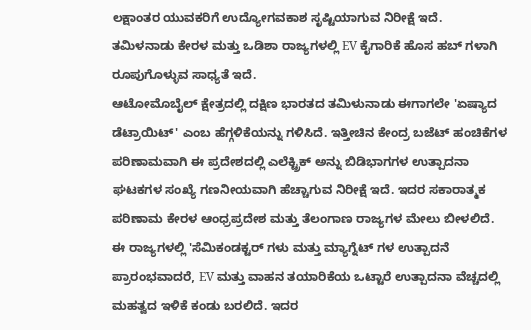ಲಕ್ಷಾಂತರ ಯುವಕರಿಗೆ ಉದ್ಯೋಗವಕಾಶ ಸೃಷ್ಟಿಯಾಗುವ ನಿರೀಕ್ಷೆ ಇದೆ. ತಮಿಳನಾಡು ಕೇರಳ ಮತ್ತು ಒಡಿಶಾ ರಾಜ್ಯಗಳಲ್ಲಿ EV ಕೈಗಾರಿಕೆ ಹೊಸ ಹಬ್ ಗಳಾಗಿ ರೂಪುಗೊಳ್ಳುವ ಸಾಧ್ಯತೆ ಇದೆ.
ಆಟೋಮೊಬೈಲ್ ಕ್ಷೇತ್ರದಲ್ಲಿ ದಕ್ಷಿಣ ಭಾರತದ ತಮಿಳುನಾಡು ಈಗಾಗಲೇ 'ಏಷ್ಯಾದ ಡೆಟ್ರಾಯಿಟ್' ಎಂಬ ಹೆಗ್ಗಳಿಕೆಯನ್ನು ಗಳಿಸಿದೆ. ಇತ್ತೀಚಿನ ಕೇಂದ್ರ ಬಜೆಟ್ ಹಂಚಿಕೆಗಳ ಪರಿಣಾಮವಾಗಿ ಈ ಪ್ರದೇಶದಲ್ಲಿ ಎಲೆಕ್ಟ್ರಿಕ್ ಅನ್ನು ಬಿಡಿಭಾಗಗಳ ಉತ್ಪಾದನಾ ಘಟಕಗಳ ಸಂಖ್ಯೆ ಗಣನೀಯವಾಗಿ ಹೆಚ್ಚಾಗುವ ನಿರೀಕ್ಷೆ ಇದೆ. ಇದರ ಸಕಾರಾತ್ಮಕ ಪರಿಣಾಮ ಕೇರಳ ಆಂಧ್ರಪ್ರದೇಶ ಮತ್ತು ತೆಲಂಗಾಣ ರಾಜ್ಯಗಳ ಮೇಲು ಬೀಳಲಿದೆ.
ಈ ರಾಜ್ಯಗಳಲ್ಲಿ 'ಸೆಮಿಕಂಡಕ್ಟರ್ ಗಳು ಮತ್ತು ಮ್ಯಾಗ್ನೆಟ್ ಗಳ ಉತ್ಪಾದನೆ ಪ್ರಾರಂಭವಾದರೆ, EV ಮತ್ತು ವಾಹನ ತಯಾರಿಕೆಯ ಒಟ್ಟಾರೆ ಉತ್ಪಾದನಾ ವೆಚ್ಚದಲ್ಲಿ ಮಹತ್ವದ ಇಳಿಕೆ ಕಂಡು ಬರಲಿದೆ. ಇದರ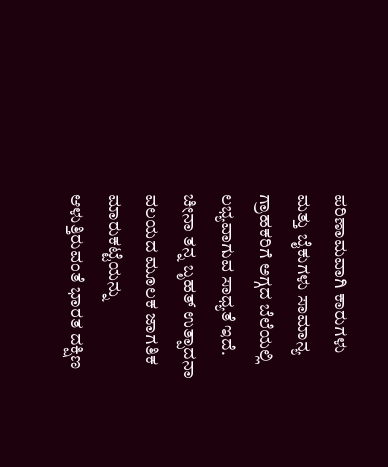ಪರಿಣಾಮವಾಗಿ ಕಾರುಗಳು ಮತ್ತು ಬೈಕುಗಳು ಸಾಮಾನ್ಯ ಗ್ರಾಹಕರಿಗೆ ಅಗ್ಗದ ಬೆಲೆಯಲ್ಲಿ ಲಭ್ಯವಾಗುವ ಸಾಧ್ಯತೆ ಇದೆ.
ಚೀನಾ ತನ್ನ ಬೃಹತ್ ಉತ್ಪಾದನಾ ವಲಯದ ಮೂಲಕ ಜಾಗತಿಕ ಮಾರುಕಟ್ಟೆಯನ್ನು ಆಳುತ್ತಿರುವಂತೆ ಭಾರತ ದಕ್ಷಿಣ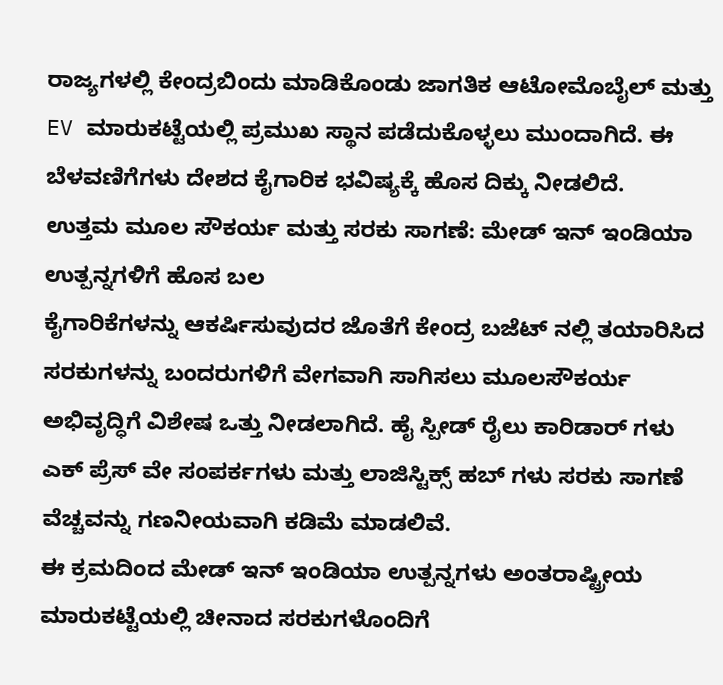ರಾಜ್ಯಗಳಲ್ಲಿ ಕೇಂದ್ರಬಿಂದು ಮಾಡಿಕೊಂಡು ಜಾಗತಿಕ ಆಟೋಮೊಬೈಲ್ ಮತ್ತು EV ಮಾರುಕಟ್ಟೆಯಲ್ಲಿ ಪ್ರಮುಖ ಸ್ಥಾನ ಪಡೆದುಕೊಳ್ಳಲು ಮುಂದಾಗಿದೆ. ಈ ಬೆಳವಣಿಗೆಗಳು ದೇಶದ ಕೈಗಾರಿಕ ಭವಿಷ್ಯಕ್ಕೆ ಹೊಸ ದಿಕ್ಕು ನೀಡಲಿದೆ.
ಉತ್ತಮ ಮೂಲ ಸೌಕರ್ಯ ಮತ್ತು ಸರಕು ಸಾಗಣೆ: ಮೇಡ್ ಇನ್ ಇಂಡಿಯಾ ಉತ್ಪನ್ನಗಳಿಗೆ ಹೊಸ ಬಲ
ಕೈಗಾರಿಕೆಗಳನ್ನು ಆಕರ್ಷಿಸುವುದರ ಜೊತೆಗೆ ಕೇಂದ್ರ ಬಜೆಟ್ ನಲ್ಲಿ ತಯಾರಿಸಿದ ಸರಕುಗಳನ್ನು ಬಂದರುಗಳಿಗೆ ವೇಗವಾಗಿ ಸಾಗಿಸಲು ಮೂಲಸೌಕರ್ಯ ಅಭಿವೃದ್ಧಿಗೆ ವಿಶೇಷ ಒತ್ತು ನೀಡಲಾಗಿದೆ. ಹೈ ಸ್ಪೀಡ್ ರೈಲು ಕಾರಿಡಾರ್ ಗಳು ಎಕ್ ಪ್ರೆಸ್ ವೇ ಸಂಪರ್ಕಗಳು ಮತ್ತು ಲಾಜಿಸ್ಟಿಕ್ಸ್ ಹಬ್ ಗಳು ಸರಕು ಸಾಗಣೆ ವೆಚ್ಚವನ್ನು ಗಣನೀಯವಾಗಿ ಕಡಿಮೆ ಮಾಡಲಿವೆ.
ಈ ಕ್ರಮದಿಂದ ಮೇಡ್ ಇನ್ ಇಂಡಿಯಾ ಉತ್ಪನ್ನಗಳು ಅಂತರಾಷ್ಟ್ರೀಯ ಮಾರುಕಟ್ಟೆಯಲ್ಲಿ ಚೀನಾದ ಸರಕುಗಳೊಂದಿಗೆ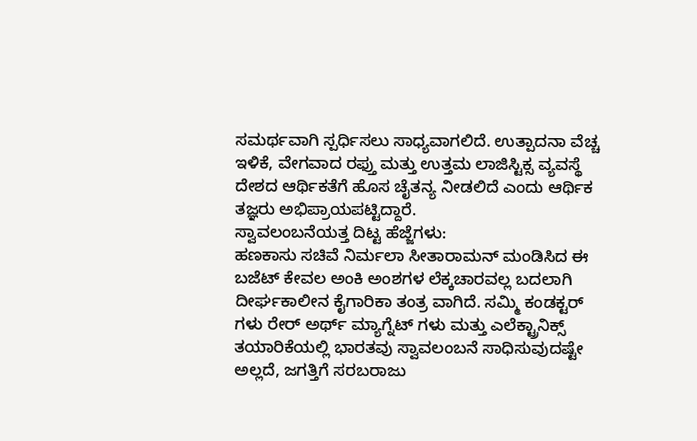ಸಮರ್ಥವಾಗಿ ಸ್ಪರ್ಧಿಸಲು ಸಾಧ್ಯವಾಗಲಿದೆ. ಉತ್ಪಾದನಾ ವೆಚ್ಚ ಇಳಿಕೆ, ವೇಗವಾದ ರಫ್ತು ಮತ್ತು ಉತ್ತಮ ಲಾಜಿಸ್ಟಿಕ್ಸ ವ್ಯವಸ್ಥೆ ದೇಶದ ಆರ್ಥಿಕತೆಗೆ ಹೊಸ ಚೈತನ್ಯ ನೀಡಲಿದೆ ಎಂದು ಆರ್ಥಿಕ ತಜ್ಞರು ಅಭಿಪ್ರಾಯಪಟ್ಟಿದ್ದಾರೆ.
ಸ್ವಾವಲಂಬನೆಯತ್ತ ದಿಟ್ಟ ಹೆಜ್ಜೆಗಳು:
ಹಣಕಾಸು ಸಚಿವೆ ನಿರ್ಮಲಾ ಸೀತಾರಾಮನ್ ಮಂಡಿಸಿದ ಈ ಬಜೆಟ್ ಕೇವಲ ಅಂಕಿ ಅಂಶಗಳ ಲೆಕ್ಕಚಾರವಲ್ಲ ಬದಲಾಗಿ ದೀರ್ಘಕಾಲೀನ ಕೈಗಾರಿಕಾ ತಂತ್ರ ವಾಗಿದೆ. ಸಮ್ಮಿ ಕಂಡಕ್ಟರ್ ಗಳು ರೇರ್ ಅರ್ಥ್ ಮ್ಯಾಗ್ನೆಟ್ ಗಳು ಮತ್ತು ಎಲೆಕ್ಟ್ರಾನಿಕ್ಸ್ ತಯಾರಿಕೆಯಲ್ಲಿ ಭಾರತವು ಸ್ವಾವಲಂಬನೆ ಸಾಧಿಸುವುದಷ್ಟೇ ಅಲ್ಲದೆ, ಜಗತ್ತಿಗೆ ಸರಬರಾಜು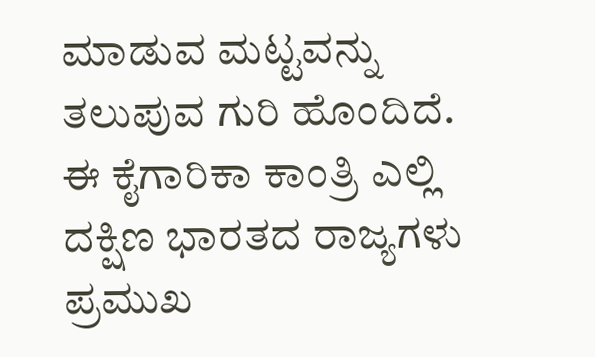ಮಾಡುವ ಮಟ್ಟವನ್ನು ತಲುಪುವ ಗುರಿ ಹೊಂದಿದೆ.
ಈ ಕೈಗಾರಿಕಾ ಕಾಂತ್ರಿ ಎಲ್ಲಿ ದಕ್ಷಿಣ ಭಾರತದ ರಾಜ್ಯಗಳು ಪ್ರಮುಖ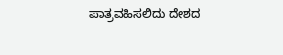ಪಾತ್ರವಹಿಸಲಿದು ದೇಶದ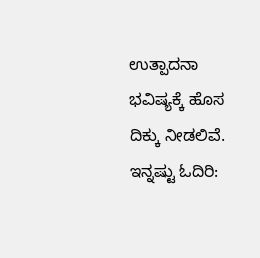ಉತ್ಪಾದನಾ ಭವಿಷ್ಯಕ್ಕೆ ಹೊಸ ದಿಕ್ಕು ನೀಡಲಿವೆ.
ಇನ್ನಷ್ಟು ಓದಿರಿ: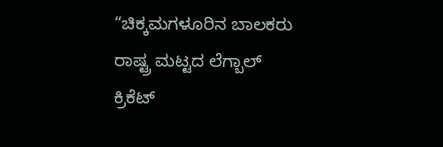“ಚಿಕ್ಕಮಗಳೂರಿನ ಬಾಲಕರು ರಾಷ್ಟ್ರ ಮಟ್ಟದ ಲೆಗ್ಬಾಲ್ ಕ್ರಿಕೆಟ್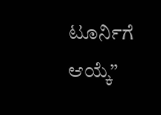ಟೂರ್ನಿಗೆ ಆಯ್ಕೆ”